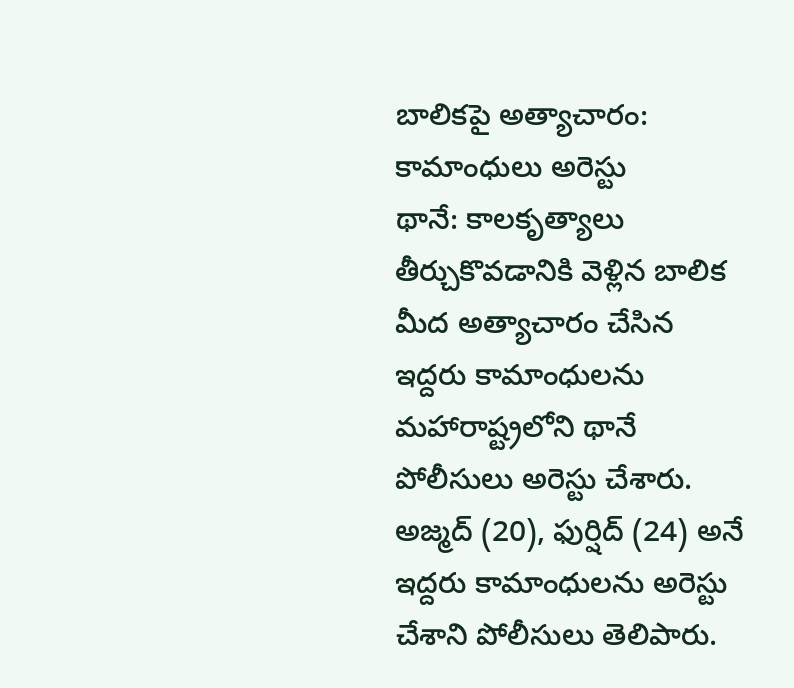బాలికపై అత్యాచారం: కామాంధులు అరెస్టు
థానే: కాలకృత్యాలు తీర్చుకొవడానికి వెళ్లిన బాలిక మీద అత్యాచారం చేసిన ఇద్దరు కామాంధులను మహారాష్ట్రలోని థానే పోలీసులు అరెస్టు చేశారు. అజ్మద్ (20), ఫుర్షిద్ (24) అనే ఇద్దరు కామాంధులను అరెస్టు చేశాని పోలీసులు తెలిపారు.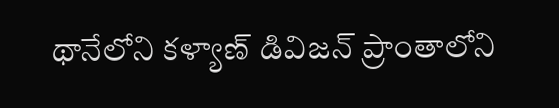థానేలోని కళ్యాణ్ డివిజన్ ప్రాంతాలోని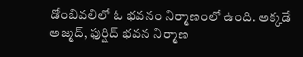డోంబివలిలో ఓ భవనం నిర్మాణంలో ఉంది. అక్కడే అజ్మద్, ఫుర్షిద్ భవన నిర్మాణ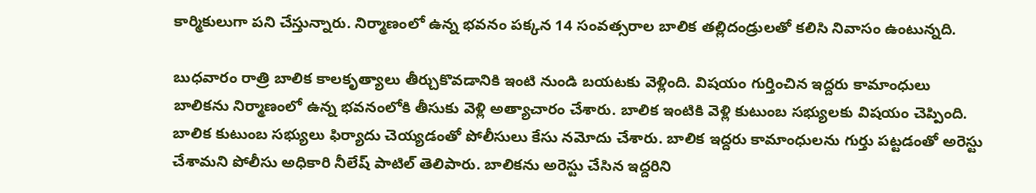కార్మికులుగా పని చేస్తున్నారు. నిర్మాణంలో ఉన్న భవనం పక్కన 14 సంవత్సరాల బాలిక తల్లిదండ్రులతో కలిసి నివాసం ఉంటున్నది.

బుధవారం రాత్రి బాలిక కాలకృత్యాలు తీర్చుకొవడానికి ఇంటి నుండి బయటకు వెళ్లింది. విషయం గుర్తించిన ఇద్దరు కామాంధులు బాలికను నిర్మాణంలో ఉన్న భవనంలోకి తీసుకు వెళ్లి అత్యాచారం చేశారు. బాలిక ఇంటికి వెళ్లి కుటుంబ సభ్యులకు విషయం చెప్పింది.
బాలిక కుటుంబ సభ్యులు ఫిర్యాదు చెయ్యడంతో పోలీసులు కేసు నమోదు చేశారు. బాలిక ఇద్దరు కామాంధులను గుర్తు పట్టడంతో అరెస్టు చేశామని పోలీసు అధికారి నీలేష్ పాటిల్ తెలిపారు. బాలికను అరెస్టు చేసిన ఇద్దరిని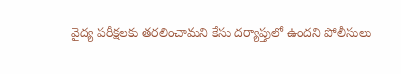వైద్య పరీక్షలకు తరలించామని కేసు దర్యాప్తులో ఉందని పోలీసులు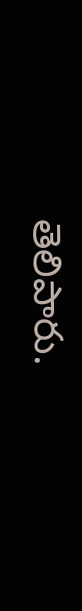తెలిపారు.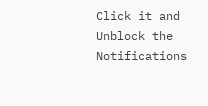Click it and Unblock the Notifications